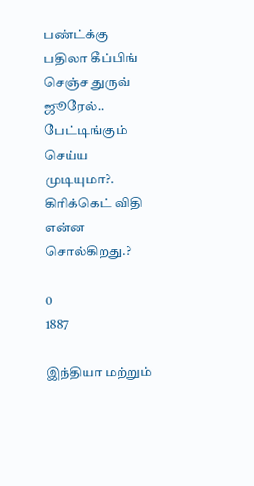பண்ட்க்கு பதிலா கீப்பிங் செஞ்ச துருவ் ஜூரேல்.. பேட்டிங்கும் செய்ய முடியுமா?. கிரிக்கெட் விதி என்ன சொல்கிறது.?

0
1887

இந்தியா மற்றும்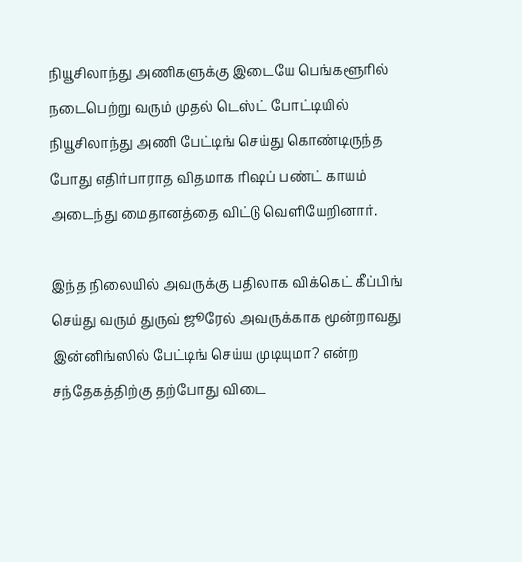நியூசிலாந்து அணிகளுக்கு இடையே பெங்களூரில் நடைபெற்று வரும் முதல் டெஸ்ட் போட்டியில் நியூசிலாந்து அணி பேட்டிங் செய்து கொண்டிருந்த போது எதிர்பாராத விதமாக ரிஷப் பண்ட் காயம் அடைந்து மைதானத்தை விட்டு வெளியேறினார்.

இந்த நிலையில் அவருக்கு பதிலாக விக்கெட் கீப்பிங் செய்து வரும் துருவ் ஜூரேல் அவருக்காக மூன்றாவது இன்னிங்ஸில் பேட்டிங் செய்ய முடியுமா? என்ற சந்தேகத்திற்கு தற்போது விடை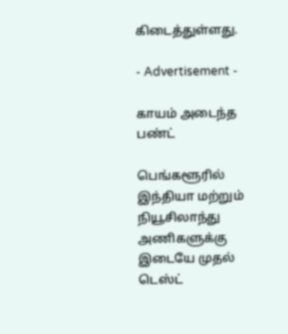கிடைத்துள்ளது.

- Advertisement -

காயம் அடைந்த பண்ட்

பெங்களூரில் இந்தியா மற்றும் நியூசிலாந்து அணிகளுக்கு இடையே முதல் டெஸ்ட்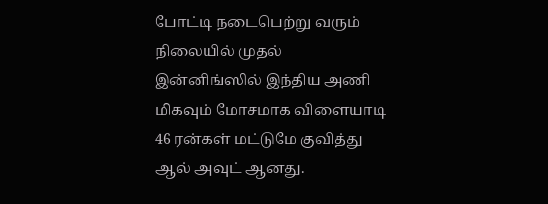போட்டி நடைபெற்று வரும் நிலையில் முதல் இன்னிங்ஸில் இந்திய அணி மிகவும் மோசமாக விளையாடி 46 ரன்கள் மட்டுமே குவித்து ஆல் அவுட் ஆனது.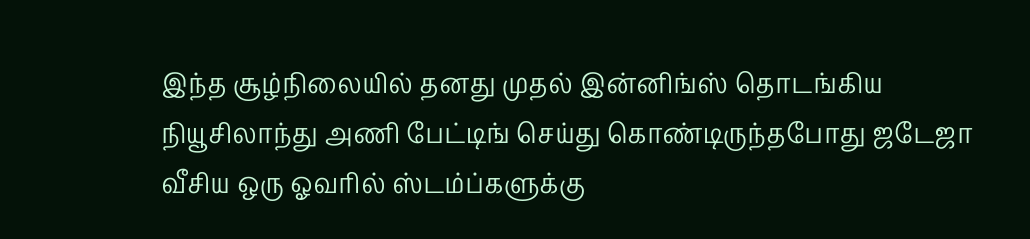இந்த சூழ்நிலையில் தனது முதல் இன்னிங்ஸ் தொடங்கிய நியூசிலாந்து அணி பேட்டிங் செய்து கொண்டிருந்தபோது ஜடேஜா வீசிய ஒரு ஓவரில் ஸ்டம்ப்களுக்கு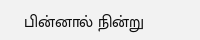பின்னால் நின்று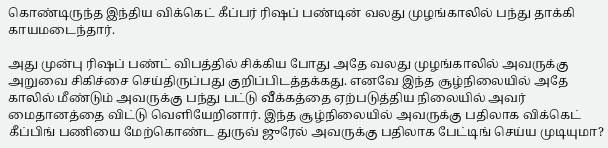கொண்டிருந்த இந்திய விக்கெட் கீப்பர் ரிஷப் பண்டின் வலது முழங்காலில் பந்து தாக்கி காயமடைந்தார்.

அது முன்பு ரிஷப் பண்ட் விபத்தில் சிக்கிய போது அதே வலது முழங்காலில் அவருக்கு அறுவை சிகிச்சை செய்திருப்பது குறிப்பிடத்தக்கது. எனவே இந்த சூழ்நிலையில் அதே காலில் மீண்டும் அவருக்கு பந்து பட்டு வீக்கத்தை ஏற்படுத்திய நிலையில் அவர் மைதானத்தை விட்டு வெளியேறினார். இந்த சூழ்நிலையில் அவருக்கு பதிலாக விக்கெட் கீப்பிங் பணியை மேற்கொண்ட துருவ் ஜுரேல் அவருக்கு பதிலாக பேட்டிங் செய்ய முடியுமா?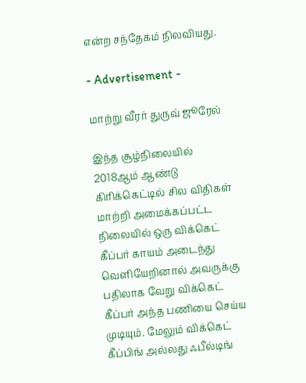என்ற சந்தேகம் நிலவியது.

- Advertisement -

மாற்று வீரர் துருவ் ஜூரேல்

இந்த சூழ்நிலையில் 2018ஆம் ஆண்டு கிரிக்கெட்டில் சில விதிகள் மாற்றி அமைக்கப்பட்ட நிலையில் ஒரு விக்கெட் கீப்பர் காயம் அடைந்து வெளியேறினால் அவருக்கு பதிலாக வேறு விக்கெட் கீப்பர் அந்த பணியை செய்ய முடியும். மேலும் விக்கெட் கீப்பிங் அல்லது ஃபீல்டிங்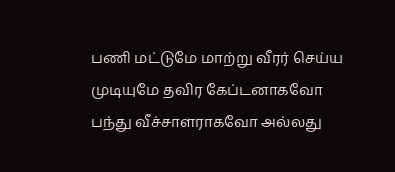பணி மட்டுமே மாற்று வீரர் செய்ய முடியுமே தவிர கேப்டனாகவோ பந்து வீச்சாளராகவோ அல்லது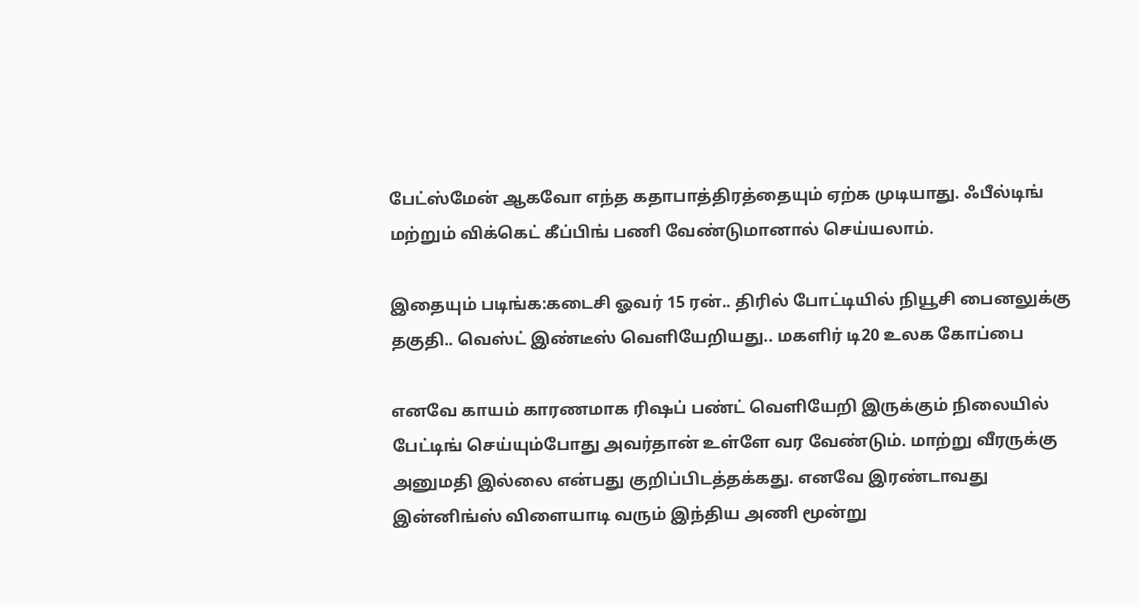பேட்ஸ்மேன் ஆகவோ எந்த கதாபாத்திரத்தையும் ஏற்க முடியாது. ஃபீல்டிங் மற்றும் விக்கெட் கீப்பிங் பணி வேண்டுமானால் செய்யலாம்.

இதையும் படிங்க:கடைசி ஓவர் 15 ரன்.. திரில் போட்டியில் நியூசி பைனலுக்கு தகுதி.. வெஸ்ட் இண்டீஸ் வெளியேறியது.. மகளிர் டி20 உலக கோப்பை

எனவே காயம் காரணமாக ரிஷப் பண்ட் வெளியேறி இருக்கும் நிலையில் பேட்டிங் செய்யும்போது அவர்தான் உள்ளே வர வேண்டும். மாற்று வீரருக்கு அனுமதி இல்லை என்பது குறிப்பிடத்தக்கது. எனவே இரண்டாவது இன்னிங்ஸ் விளையாடி வரும் இந்திய அணி மூன்று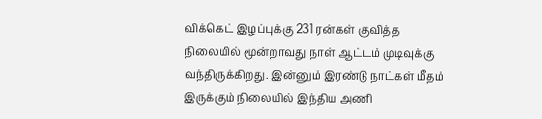விக்கெட் இழப்புக்கு 231 ரன்கள் குவித்த நிலையில் மூன்றாவது நாள் ஆட்டம் முடிவுக்கு வந்திருக்கிறது. இன்னும் இரண்டு நாட்கள் மீதம் இருக்கும் நிலையில் இந்திய அணி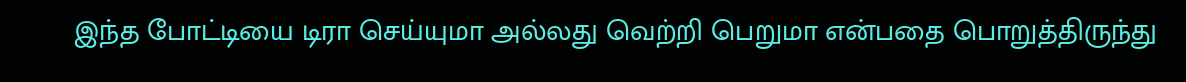இந்த போட்டியை டிரா செய்யுமா அல்லது வெற்றி பெறுமா என்பதை பொறுத்திருந்து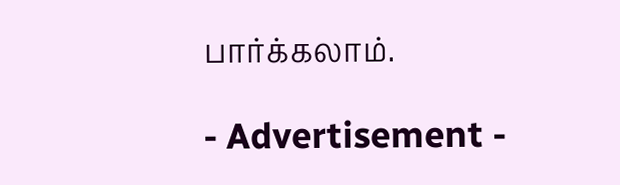பார்க்கலாம்.

- Advertisement -